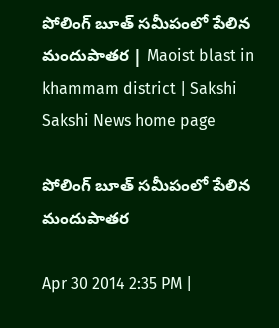పోలింగ్ బూత్ సమీపంలో పేలిన మందుపాతర | Maoist blast in khammam district | Sakshi
Sakshi News home page

పోలింగ్ బూత్ సమీపంలో పేలిన మందుపాతర

Apr 30 2014 2:35 PM |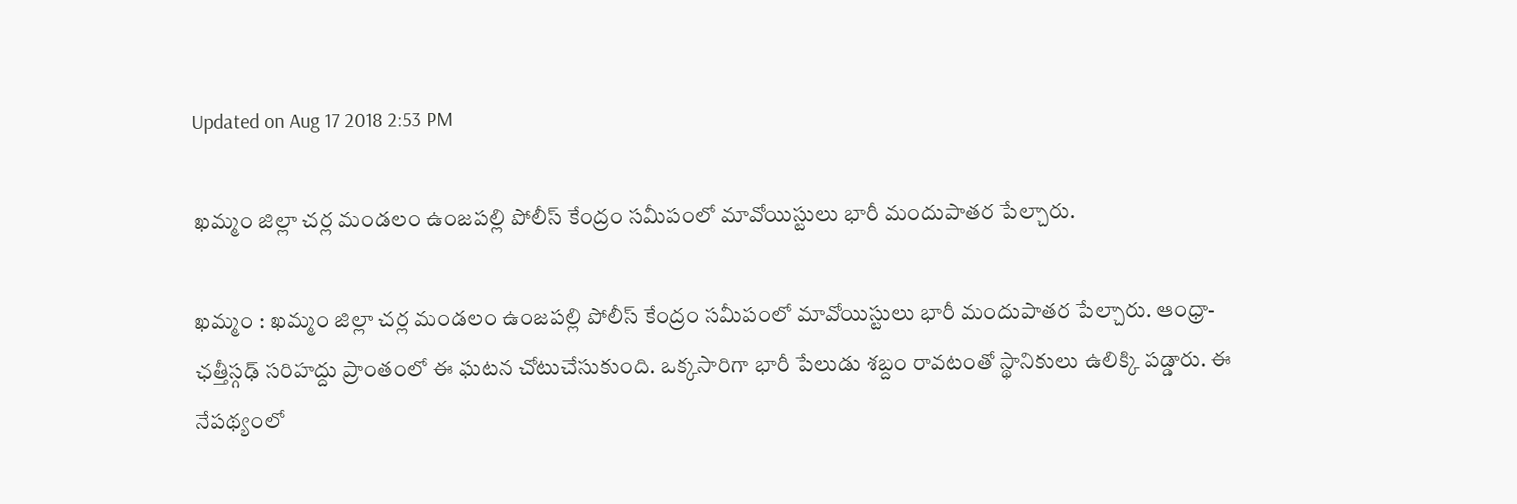Updated on Aug 17 2018 2:53 PM

ఖమ్మం జిల్లా చర్ల మండలం ఉంజపల్లి పోలీస్ కేంద్రం సమీపంలో మావోయిస్టులు భారీ మందుపాతర పేల్చారు.

ఖమ్మం : ఖమ్మం జిల్లా చర్ల మండలం ఉంజపల్లి పోలీస్ కేంద్రం సమీపంలో మావోయిస్టులు భారీ మందుపాతర పేల్చారు. ఆంధ్రా-ఛత్తీస్గఢ్ సరిహద్దు ప్రాంతంలో ఈ ఘటన చోటుచేసుకుంది. ఒక్కసారిగా భారీ పేలుడు శబ్దం రావటంతో స్థానికులు ఉలిక్కి పడ్డారు. ఈ నేపథ్యంలో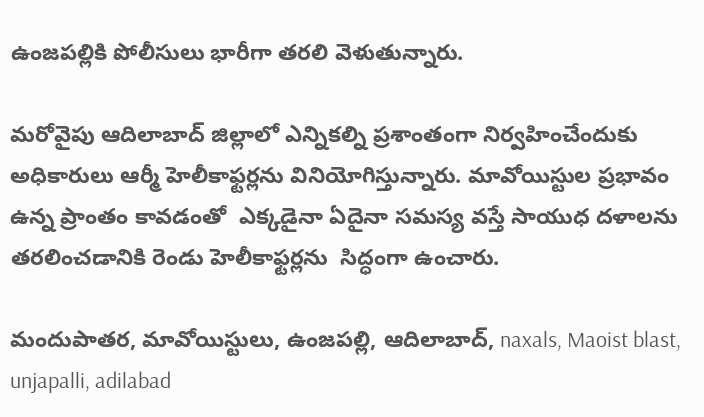ఉంజపల్లికి పోలీసులు భారీగా తరలి వెళుతున్నారు.

మరోవైపు ఆదిలాబాద్ జిల్లాలో ఎన్నికల్ని ప్రశాంతంగా నిర్వహించేందుకు అధికారులు ఆర్మీ హెలీకాఫ్టర్లను వినియోగిస్తున్నారు. మావోయిస్టుల ప్రభావం ఉన్న ప్రాంతం కావడంతో  ఎక్కడైనా ఏదైనా సమస్య వస్తే సాయుధ దళాలను తరలించడానికి రెండు హెలీకాఫ్టర్లను  సిద్ధంగా ఉంచారు.

మందుపాతర, మావోయిస్టులు, ఉంజపల్లి, ఆదిలాబాద్, naxals, Maoist blast, unjapalli, adilabad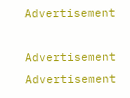Advertisement

Advertisement
Advertisement